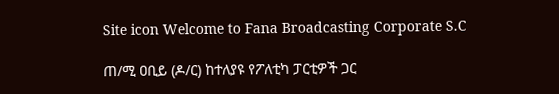Site icon Welcome to Fana Broadcasting Corporate S.C

ጠ/ሚ ዐቢይ (ዶ/ር) ከተለያዩ የፖለቲካ ፓርቲዎች ጋር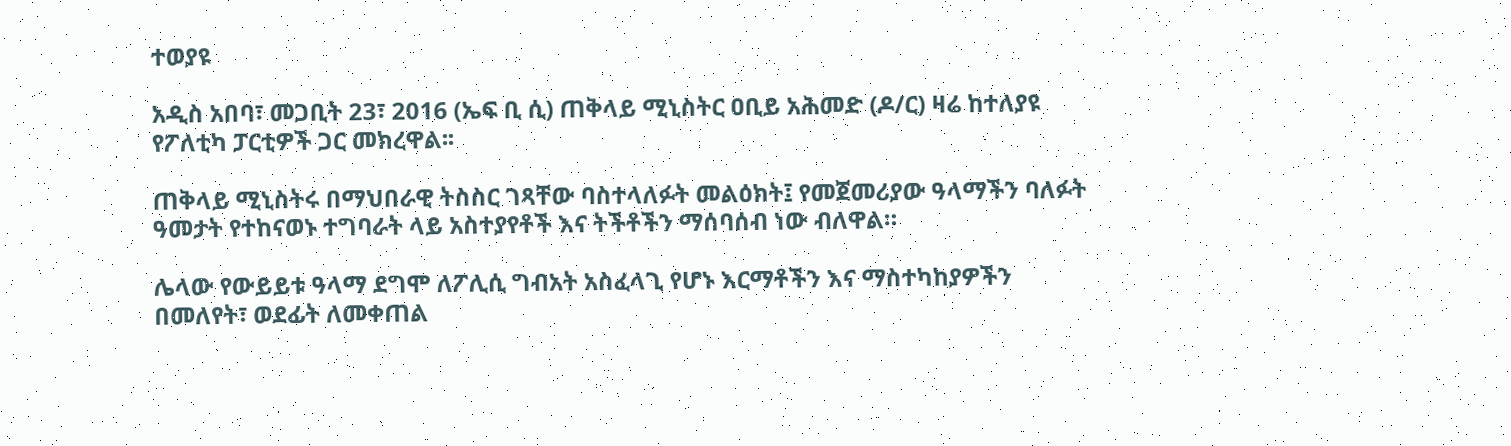ተወያዩ

አዲስ አበባ፣ መጋቢት 23፣ 2016 (ኤፍ ቢ ሲ) ጠቅላይ ሚኒስትር ዐቢይ አሕመድ (ዶ/ር) ዛሬ ከተለያዩ የፖለቲካ ፓርቲዎች ጋር መክረዋል፡፡

ጠቅላይ ሚኒስትሩ በማህበራዊ ትስስር ገጻቸው ባስተላለፉት መልዕክት፤ የመጀመሪያው ዓላማችን ባለፉት ዓመታት የተከናወኑ ተግባራት ላይ አስተያየቶች እና ትችቶችን ማሰባሰብ ነው ብለዋል።

ሌላው የውይይቱ ዓላማ ደግሞ ለፖሊሲ ግብአት አስፈላጊ የሆኑ እርማቶችን እና ማስተካከያዎችን በመለየት፣ ወደፊት ለመቀጠል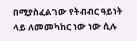በሚያስፈልገው የትብብር ዓይነት ላይ ለመመካከር ነው ነው ሲሉ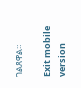ገልጸዋል።

Exit mobile version